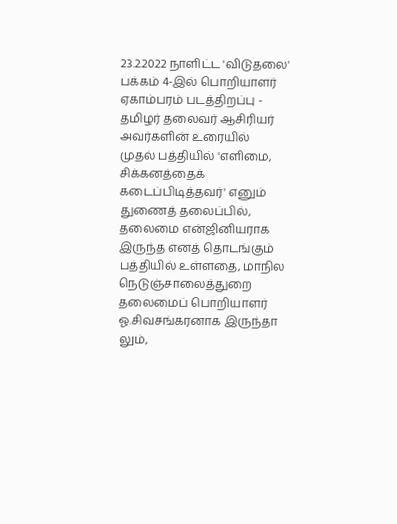23.2.2022 நாளிட்ட 'விடுதலை' பக்கம் 4-இல் பொறியாளர் ஏகாம்பரம் படத்திறப்பு - தமிழர் தலைவர் ஆசிரியர் அவர்களின் உரையில்
முதல் பத்தியில் 'எளிமை, சிக்கனத்தைக் கடைப்பிடித்தவர்' எனும் துணைத் தலைப்பில், தலைமை என்ஜினியராக இருந்த எனத் தொடங்கும் பத்தியில் உள்ளதை, மாநில நெடுஞ்சாலைத்துறை தலைமைப் பொறியாளர் ஓ.சிவசங்கரனாக இருந்தா லும்,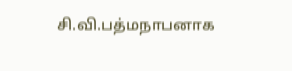சி.வி.பத்மநாபனாக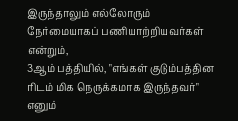இருந்தாலும் எல்லோரும் நேர்மையாகப் பணியாற்றியவர்கள் என்றும்,
3ஆம் பத்தியில், "எங்கள் குடும்பத்தின ரிடம் மிக நெருக்கமாக இருந்தவர்" எனும்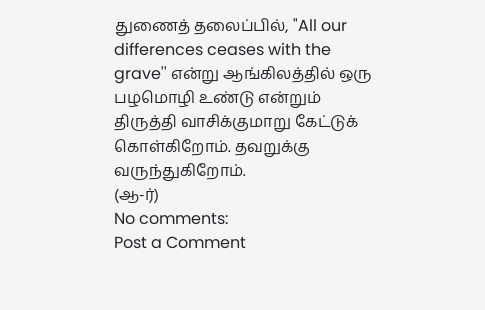துணைத் தலைப்பில், "All our differences ceases with the grave'' என்று ஆங்கிலத்தில் ஒரு பழமொழி உண்டு என்றும் திருத்தி வாசிக்குமாறு கேட்டுக் கொள்கிறோம். தவறுக்கு வருந்துகிறோம்.
(ஆ-ர்)
No comments:
Post a Comment